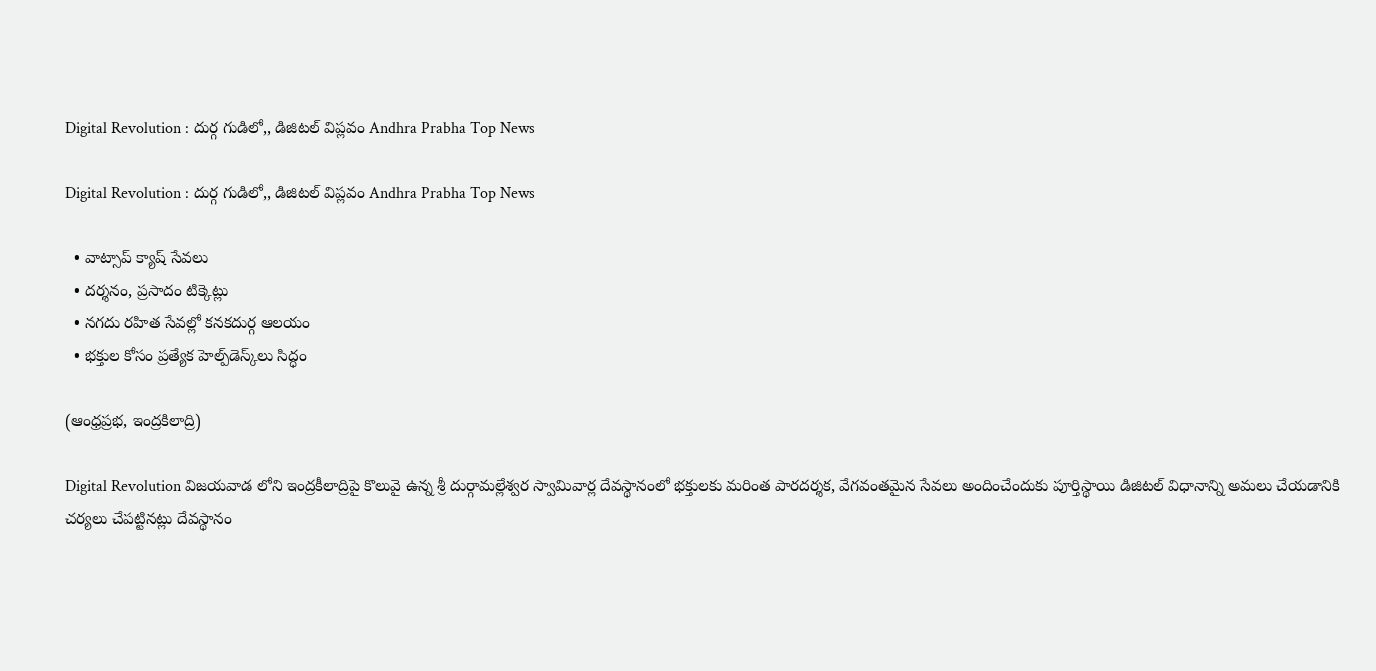Digital Revolution : దుర్గ గుడిలో,, డిజిటల్ విప్లవం Andhra Prabha Top News

Digital Revolution : దుర్గ గుడిలో,, డిజిటల్ విప్లవం Andhra Prabha Top News

  • వాట్సాప్ క్యాష్ సేవలు
  • దర్శనం, ప్రసాదం టిక్కెట్లు
  • నగదు రహిత సేవల్లో కనకదుర్గ ఆలయం
  • భక్తుల కోసం ప్రత్యేక హెల్ప్‌డెస్క్‌లు సిద్ధం

(ఆంధ్రప్రభ, ఇంద్రకిలాద్రి)

Digital Revolution విజయవాడ లోని ఇంద్రకీలాద్రిపై కొలువై ఉన్న శ్రీ దుర్గామల్లేశ్వర స్వామివార్ల దేవస్థానంలో భక్తులకు మరింత పారదర్శక, వేగవంతమైన సేవలు అందించేందుకు పూర్తిస్థాయి డిజిటల్ విధానాన్ని అమలు చేయడానికి చర్యలు చేపట్టినట్లు దేవస్థానం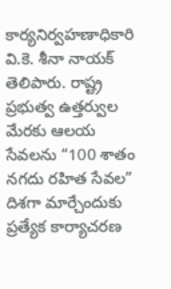కార్యనిర్వహణాధికారి వి.కె. శీనా నాయక్ తెలిపారు. రాష్ట్ర ప్రభుత్వ ఉత్తర్వుల మేరకు ఆలయ సేవలను “100 శాతం నగదు రహిత సేవల” దిశగా మార్చేందుకు ప్రత్యేక కార్యాచరణ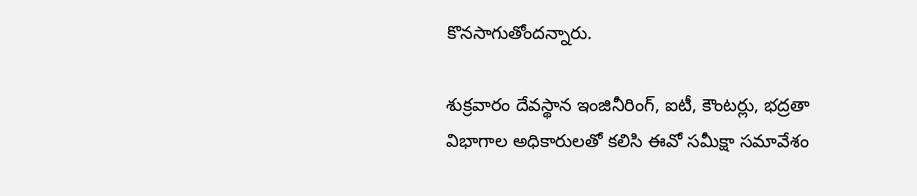కొనసాగుతోందన్నారు.

శుక్రవారం దేవస్థాన ఇంజినీరింగ్, ఐటీ, కౌంటర్లు, భద్రతా విభాగాల అధికారులతో కలిసి ఈవో సమీక్షా సమావేశం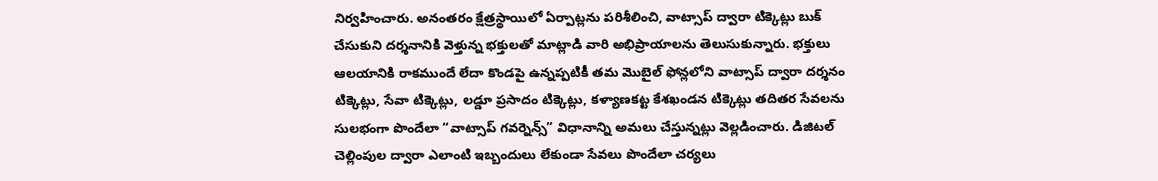నిర్వహించారు. అనంతరం క్షేత్రస్థాయిలో ఏర్పాట్లను పరిశీలించి, వాట్సాప్ ద్వారా టిక్కెట్లు బుక్ చేసుకుని దర్శనానికి వెళ్తున్న భక్తులతో మాట్లాడి వారి అభిప్రాయాలను తెలుసుకున్నారు. భక్తులు ఆలయానికి రాకముందే లేదా కొండపై ఉన్నప్పటికీ తమ మొబైల్ ఫోన్లలోని వాట్సాప్ ద్వారా దర్శనం టిక్కెట్లు, సేవా టిక్కెట్లు, లడ్డూ ప్రసాదం టిక్కెట్లు, కళ్యాణకట్ట కేశఖండన టిక్కెట్లు తదితర సేవలను సులభంగా పొందేలా “వాట్సాప్ గవర్నెన్స్” విధానాన్ని అమలు చేస్తున్నట్లు వెల్లడించారు. డిజిటల్ చెల్లింపుల ద్వారా ఎలాంటి ఇబ్బందులు లేకుండా సేవలు పొందేలా చర్యలు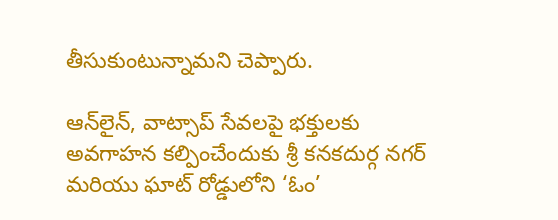తీసుకుంటున్నామని చెప్పారు.

ఆన్‌లైన్, వాట్సాప్ సేవలపై భక్తులకు అవగాహన కల్పించేందుకు శ్రీ కనకదుర్గ నగర్ మరియు ఘాట్ రోడ్డులోని ‘ఓం’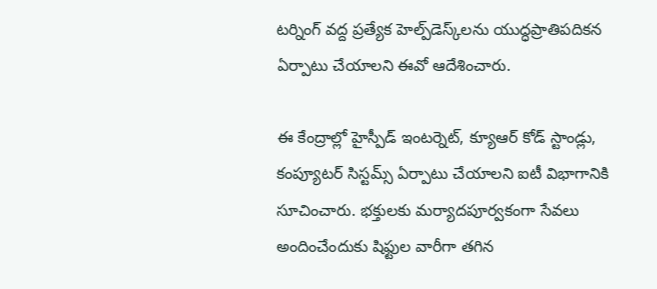టర్నింగ్ వద్ద ప్రత్యేక హెల్ప్‌డెస్క్‌లను యుద్ధప్రాతిపదికన ఏర్పాటు చేయాలని ఈవో ఆదేశించారు.

ఈ కేంద్రాల్లో హైస్పీడ్ ఇంటర్నెట్, క్యూఆర్ కోడ్ స్టాండ్లు, కంప్యూటర్ సిస్టమ్స్ ఏర్పాటు చేయాలని ఐటీ విభాగానికి సూచించారు. భక్తులకు మర్యాదపూర్వకంగా సేవలు అందించేందుకు షిఫ్టుల వారీగా తగిన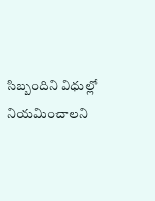సిబ్బందిని విధుల్లో నియమించాలని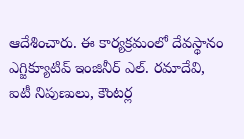ఆదేశించారు. ఈ కార్యక్రమంలో దేవస్థానం ఎగ్జిక్యూటివ్ ఇంజినీర్ ఎల్. రమాదేవి, ఐటీ నిపుణులు, కౌంటర్ల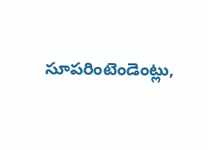సూపరింటెండెంట్లు,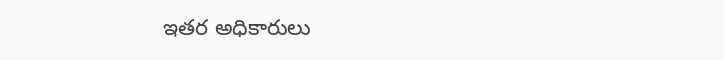ఇతర అధికారులు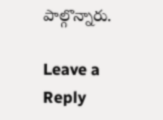పాల్గొన్నారు.

Leave a Reply